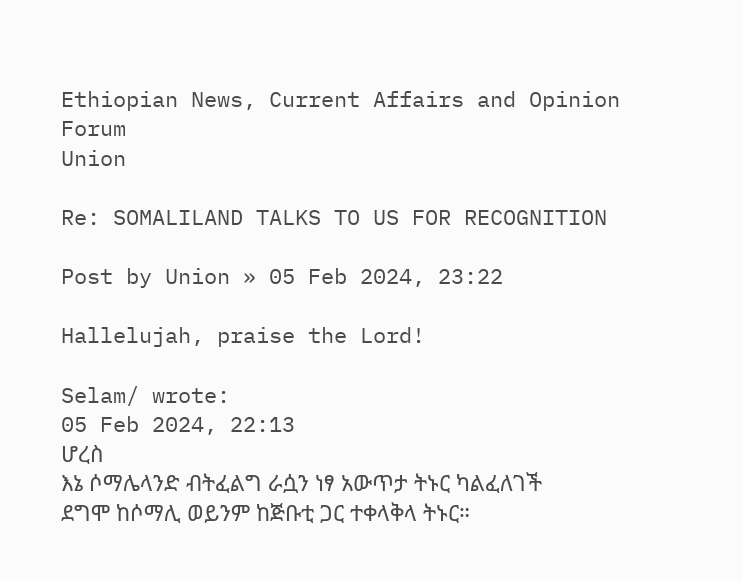Ethiopian News, Current Affairs and Opinion Forum
Union

Re: SOMALILAND TALKS TO US FOR RECOGNITION

Post by Union » 05 Feb 2024, 23:22

Hallelujah, praise the Lord!

Selam/ wrote:
05 Feb 2024, 22:13
ሆረስ
እኔ ሶማሌላንድ ብትፈልግ ራሷን ነፃ አውጥታ ትኑር ካልፈለገች ደግሞ ከሶማሊ ወይንም ከጅቡቲ ጋር ተቀላቅላ ትኑር።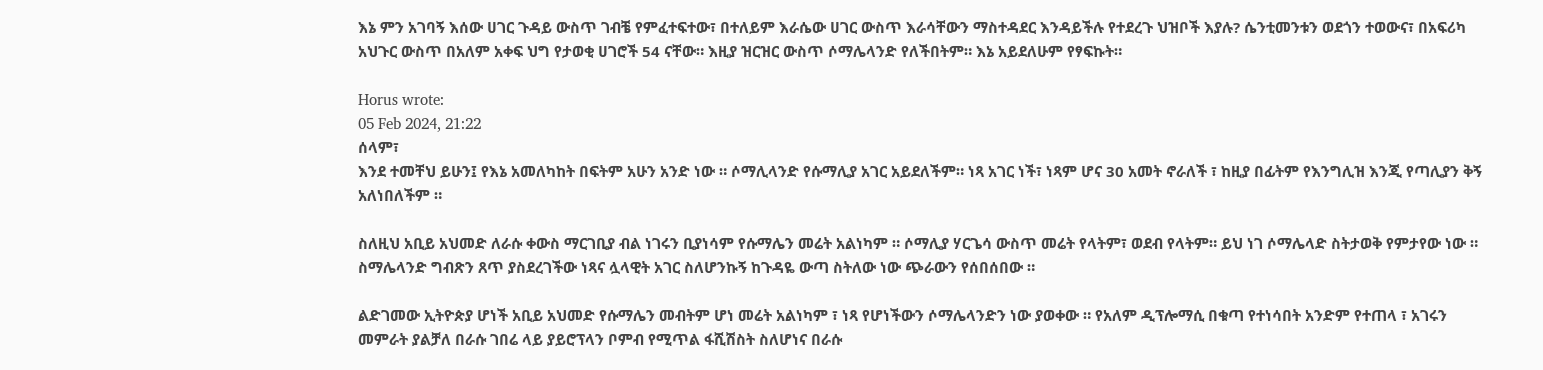እኔ ምን አገባኝ እሰው ሀገር ጉዳይ ውስጥ ገብቼ የምፈተፍተው፣ በተለይም እራሴው ሀገር ውስጥ እራሳቸውን ማስተዳደር እንዳይችሉ የተደረጉ ህዝቦች እያሉ? ሴንቲመንቱን ወደጎን ተወውና፣ በአፍሪካ አህጉር ውስጥ በአለም አቀፍ ህግ የታወቂ ሀገሮች 54 ናቸው። እዚያ ዝርዝር ውስጥ ሶማሌላንድ የለችበትም። እኔ አይደለሁም የፃፍኩት።

Horus wrote:
05 Feb 2024, 21:22
ሰላም፣
እንደ ተመቸህ ይሁን፤ የእኔ አመለካከት በፍትም አሁን አንድ ነው ። ሶማሊላንድ የሱማሊያ አገር አይደለችም። ነጻ አገር ነች፣ ነጻም ሆና 30 አመት ኖራለች ፣ ከዚያ በፊትም የእንግሊዝ እንጂ የጣሊያን ቅኝ አለነበለችም ።

ስለዚህ አቢይ አህመድ ለራሱ ቀውስ ማርገቢያ ብል ነገሩን ቢያነሳም የሱማሌን መሬት አልነካም ። ሶማሊያ ሃርጌሳ ውስጥ መሬት የላትም፣ ወደብ የላትም። ይህ ነገ ሶማሌላድ ስትታወቅ የምታየው ነው ። ስማሌላንድ ግብጽን ጸጥ ያስደረገችው ነጻና ሏላዊት አገር ስለሆንኩኝ ከጉዳዬ ውጣ ስትለው ነው ጭራውን የሰበሰበው ።

ልድገመው ኢትዮጵያ ሆነች አቢይ አህመድ የሱማሌን መብትም ሆነ መሬት አልነካም ፣ ነጻ የሆነችውን ሶማሌላንድን ነው ያወቀው ። የአለም ዲፕሎማሲ በቁጣ የተነሳበት አንድም የተጠላ ፣ አገሩን መምራት ያልቻለ በራሱ ገበሬ ላይ ያይሮፕላን ቦምብ የሚጥል ፋሺሽስት ስለሆነና በራሱ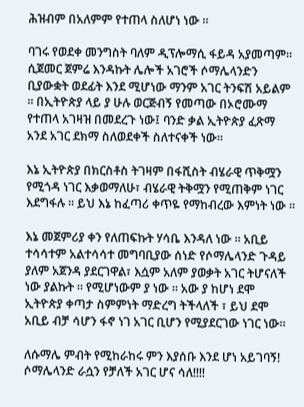ሕዝብም በአለምም የተጠላ ስለሆነ ነው ።

ባገሩ የወደቀ መንግስት ባለም ዲፕሎማሲ ፋይዳ አያመጣም። ሲጀመር ጀምሬ እንዳኩት ሌሎች አገሮች ሶማሌላንድን ቢያውቋት ወደፊት እንደ ሚሆነው ማንም አገር ትንፍሽ አይልም ። በኢትዮጵያ ላይ ያ ሁሉ ወርጅብኝ የመጣው በኦሮሙማ የተጠላ አገዛዝ በመደረጉ ነው፤ ባንድ ቃል ኢትዮጵያ ፈጽማ አንደ አገር ደክማ ስለወደቀች ስለተናቀች ነው።

እኔ ኢትዮጵያ በክርስቶስ ትገዛም በፋሺስት ብሄራዊ ጥቅሟን የሚጎዳ ነገር እቃወማለሁ፣ ብሄራዊ ትቅሟን የሚጠቅም ነገር እደግፋሉ ። ይህ እኔ ከፈጣሪ ቀጥዬ የማከብረው እምነት ነው ።

እኔ መጀምሪያ ቀን የለጠፍኩት ሃሳቤ እንዳለ ነው ። አቢይ ተሳሳተም አልተሳሳተ መግባቢያው ሰነድ የሶማሌላንድ ጉዳይ ያለም አጀንዳ ያደርገዋል፣ እሷም አለም ያወቃት አገር ትሆናለች ነው ያልኩት ። የሚሆነውም ያ ነው ። አው ያ ከሆነ ደሞ ኢትዮጵያ ቀጣታ ስምምነት ማድረግ ትችላለች ፣ ይህ ደሞ አቢይ ብቻ ሳሆን ፋኖ ነገ አገር ቢሆን የሚያደርገው ነገር ነው።

ለሱማሌ ምብት የሚከራከሩ ምን እያሰቡ እንደ ሆነ አይገባኝ! ሶማሌላንድ ራሷን የቻለች አገር ሆና ሳለ!!!!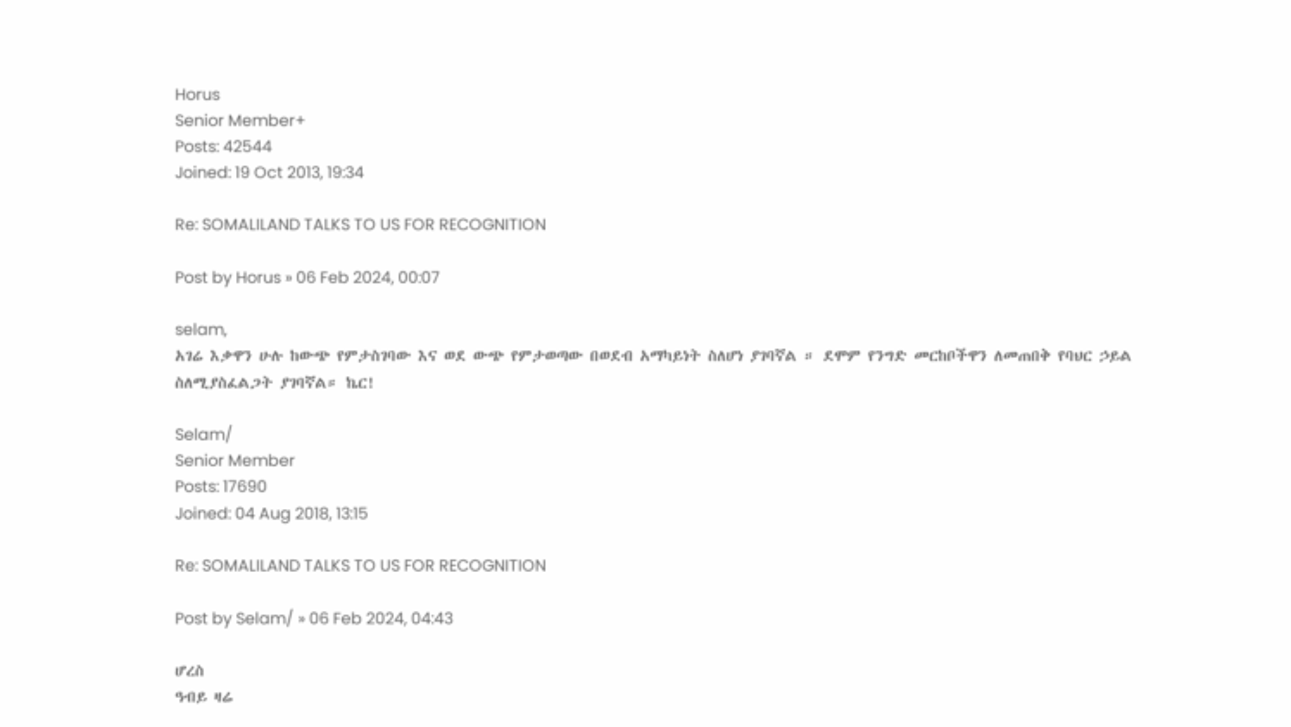Horus
Senior Member+
Posts: 42544
Joined: 19 Oct 2013, 19:34

Re: SOMALILAND TALKS TO US FOR RECOGNITION

Post by Horus » 06 Feb 2024, 00:07

selam,
አገሬ እቃዋን ሁሉ ከውጭ የምታስገባው እና ወደ ውጭ የምታወጣው በወደብ አማካይነት ስለሆነ ያገባኛል ። ደሞም የንግድ መርከቦችዋን ለመጠበቅ የባህር ኃይል ስለሚያስፈልጋት ያገባኛል። ኬር!

Selam/
Senior Member
Posts: 17690
Joined: 04 Aug 2018, 13:15

Re: SOMALILAND TALKS TO US FOR RECOGNITION

Post by Selam/ » 06 Feb 2024, 04:43

ሆረስ
ዓብይ ዛሬ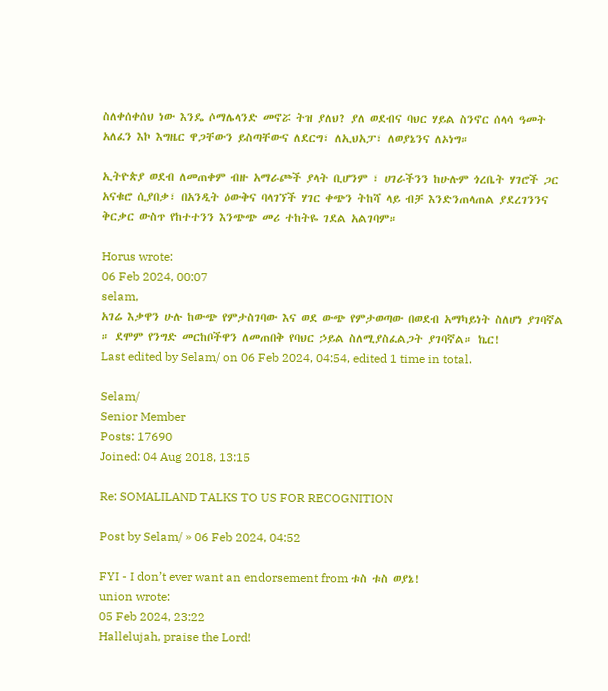ስለቀሰቀሰህ ነው እንዴ ሶማሌላንድ መኖሯ ትዝ ያለህ? ያለ ወደብና ባህር ሃይል ስንኖር ሰላሳ ዓመት አለፈን እኮ እግዜር ዋጋቸውን ይስጣቸውና ለደርግ፣ ለኢህአፓ፣ ለወያኔንና ለኦነግ።

ኢትዮጵያ ወደብ ለመጠቀም ብዙ አማራጮች ያላት ቢሆንም ፣ ሀገራችንን ከሁሉም ጎረቤት ሃገሮች ጋር አናቁሮ ሲያበቃ፣ በአንዲት ዕውቅና ባላገኘች ሃገር ቀጭን ትከሻ ላይ ብቻ እንድንጠላጠል ያደረገንንና ቅርቃር ውስጥ የከተተንን እንጭጭ መሪ ተከትዬ ገደል አልገባም።

Horus wrote:
06 Feb 2024, 00:07
selam,
አገሬ እቃዋን ሁሉ ከውጭ የምታስገባው እና ወደ ውጭ የምታወጣው በወደብ አማካይነት ስለሆነ ያገባኛል ። ደሞም የንግድ መርከቦችዋን ለመጠበቅ የባህር ኃይል ስለሚያስፈልጋት ያገባኛል። ኬር!
Last edited by Selam/ on 06 Feb 2024, 04:54, edited 1 time in total.

Selam/
Senior Member
Posts: 17690
Joined: 04 Aug 2018, 13:15

Re: SOMALILAND TALKS TO US FOR RECOGNITION

Post by Selam/ » 06 Feb 2024, 04:52

FYI - I don’t ever want an endorsement from ቱስ ቱስ ወያኔ!
union wrote:
05 Feb 2024, 23:22
Hallelujah, praise the Lord!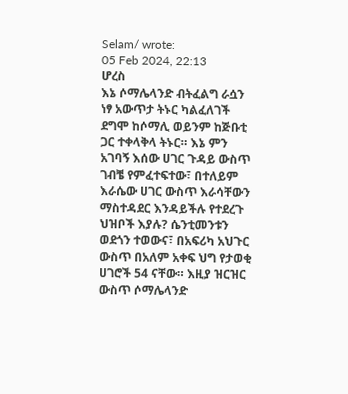Selam/ wrote:
05 Feb 2024, 22:13
ሆረስ
እኔ ሶማሌላንድ ብትፈልግ ራሷን ነፃ አውጥታ ትኑር ካልፈለገች ደግሞ ከሶማሊ ወይንም ከጅቡቲ ጋር ተቀላቅላ ትኑር። እኔ ምን አገባኝ እሰው ሀገር ጉዳይ ውስጥ ገብቼ የምፈተፍተው፣ በተለይም እራሴው ሀገር ውስጥ እራሳቸውን ማስተዳደር እንዳይችሉ የተደረጉ ህዝቦች እያሉ? ሴንቲመንቱን ወደጎን ተወውና፣ በአፍሪካ አህጉር ውስጥ በአለም አቀፍ ህግ የታወቂ ሀገሮች 54 ናቸው። እዚያ ዝርዝር ውስጥ ሶማሌላንድ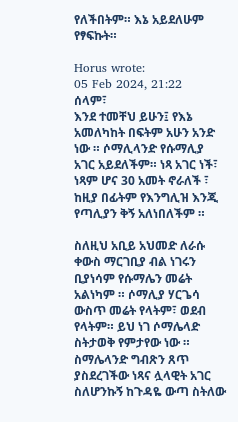የለችበትም። እኔ አይደለሁም የፃፍኩት።

Horus wrote:
05 Feb 2024, 21:22
ሰላም፣
እንደ ተመቸህ ይሁን፤ የእኔ አመለካከት በፍትም አሁን አንድ ነው ። ሶማሊላንድ የሱማሊያ አገር አይደለችም። ነጻ አገር ነች፣ ነጻም ሆና 30 አመት ኖራለች ፣ ከዚያ በፊትም የእንግሊዝ እንጂ የጣሊያን ቅኝ አለነበለችም ።

ስለዚህ አቢይ አህመድ ለራሱ ቀውስ ማርገቢያ ብል ነገሩን ቢያነሳም የሱማሌን መሬት አልነካም ። ሶማሊያ ሃርጌሳ ውስጥ መሬት የላትም፣ ወደብ የላትም። ይህ ነገ ሶማሌላድ ስትታወቅ የምታየው ነው ። ስማሌላንድ ግብጽን ጸጥ ያስደረገችው ነጻና ሏላዊት አገር ስለሆንኩኝ ከጉዳዬ ውጣ ስትለው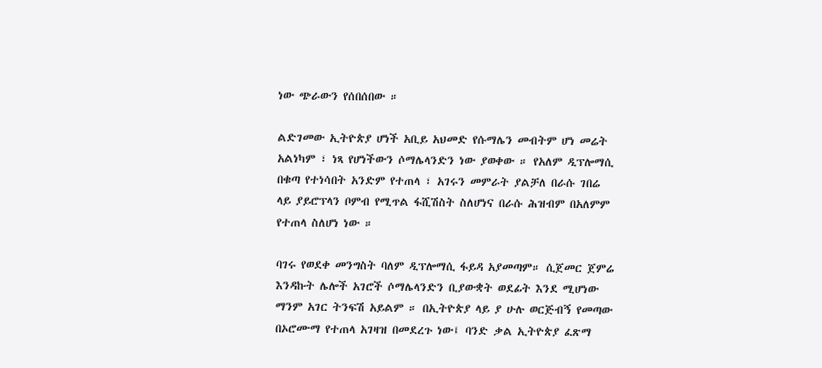ነው ጭራውን የሰበሰበው ።

ልድገመው ኢትዮጵያ ሆነች አቢይ አህመድ የሱማሌን መብትም ሆነ መሬት አልነካም ፣ ነጻ የሆነችውን ሶማሌላንድን ነው ያወቀው ። የአለም ዲፕሎማሲ በቁጣ የተነሳበት አንድም የተጠላ ፣ አገሩን መምራት ያልቻለ በራሱ ገበሬ ላይ ያይሮፕላን ቦምብ የሚጥል ፋሺሽስት ስለሆነና በራሱ ሕዝብም በአለምም የተጠላ ስለሆነ ነው ።

ባገሩ የወደቀ መንግስት ባለም ዲፕሎማሲ ፋይዳ አያመጣም። ሲጀመር ጀምሬ እንዳኩት ሌሎች አገሮች ሶማሌላንድን ቢያውቋት ወደፊት እንደ ሚሆነው ማንም አገር ትንፍሽ አይልም ። በኢትዮጵያ ላይ ያ ሁሉ ወርጅብኝ የመጣው በኦሮሙማ የተጠላ አገዛዝ በመደረጉ ነው፤ ባንድ ቃል ኢትዮጵያ ፈጽማ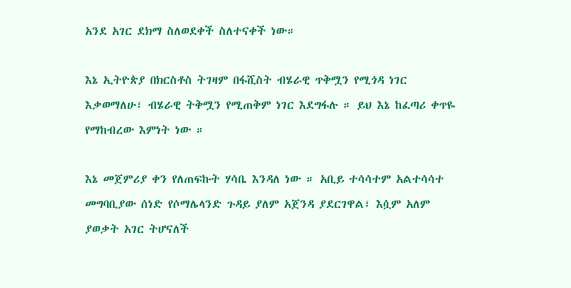አንደ አገር ደክማ ስለወደቀች ስለተናቀች ነው።

እኔ ኢትዮጵያ በክርስቶስ ትገዛም በፋሺስት ብሄራዊ ጥቅሟን የሚጎዳ ነገር እቃወማለሁ፣ ብሄራዊ ትቅሟን የሚጠቅም ነገር እደግፋሉ ። ይህ እኔ ከፈጣሪ ቀጥዬ የማከብረው እምነት ነው ።

እኔ መጀምሪያ ቀን የለጠፍኩት ሃሳቤ እንዳለ ነው ። አቢይ ተሳሳተም አልተሳሳተ መግባቢያው ሰነድ የሶማሌላንድ ጉዳይ ያለም አጀንዳ ያደርገዋል፣ እሷም አለም ያወቃት አገር ትሆናለች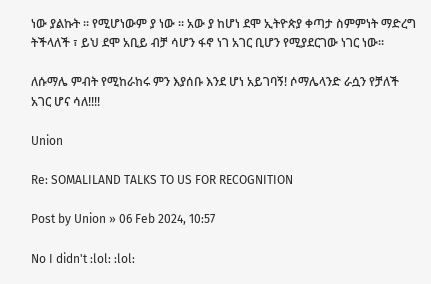ነው ያልኩት ። የሚሆነውም ያ ነው ። አው ያ ከሆነ ደሞ ኢትዮጵያ ቀጣታ ስምምነት ማድረግ ትችላለች ፣ ይህ ደሞ አቢይ ብቻ ሳሆን ፋኖ ነገ አገር ቢሆን የሚያደርገው ነገር ነው።

ለሱማሌ ምብት የሚከራከሩ ምን እያሰቡ እንደ ሆነ አይገባኝ! ሶማሌላንድ ራሷን የቻለች አገር ሆና ሳለ!!!!

Union

Re: SOMALILAND TALKS TO US FOR RECOGNITION

Post by Union » 06 Feb 2024, 10:57

No I didn't :lol: :lol: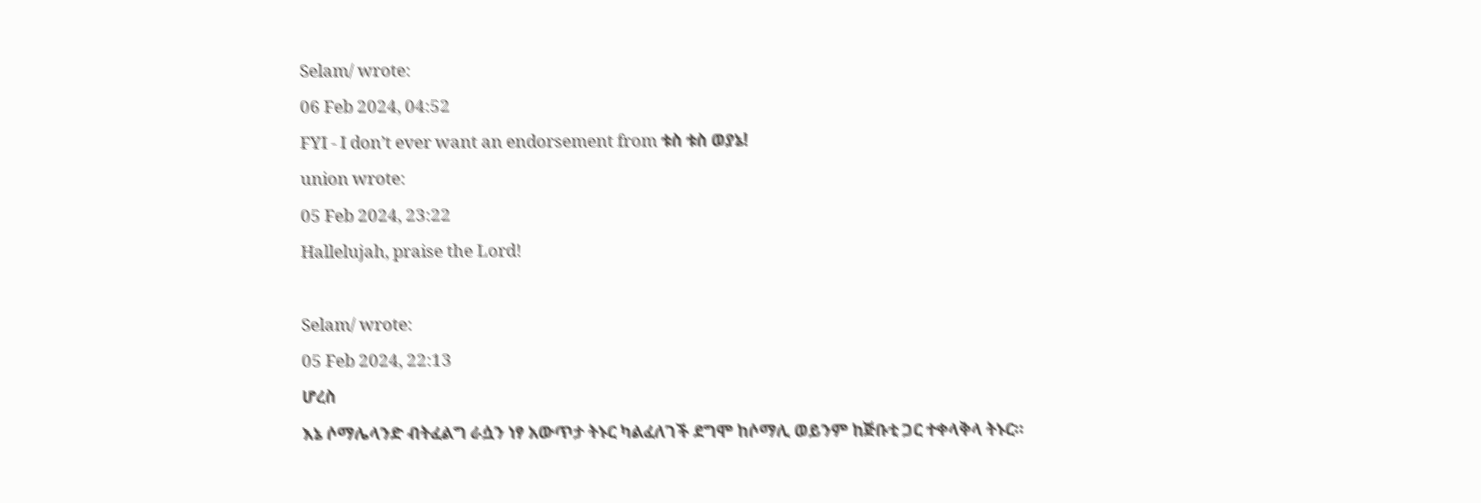Selam/ wrote:
06 Feb 2024, 04:52
FYI - I don’t ever want an endorsement from ቱስ ቱስ ወያኔ!
union wrote:
05 Feb 2024, 23:22
Hallelujah, praise the Lord!

Selam/ wrote:
05 Feb 2024, 22:13
ሆረስ
እኔ ሶማሌላንድ ብትፈልግ ራሷን ነፃ አውጥታ ትኑር ካልፈለገች ደግሞ ከሶማሊ ወይንም ከጅቡቲ ጋር ተቀላቅላ ትኑር።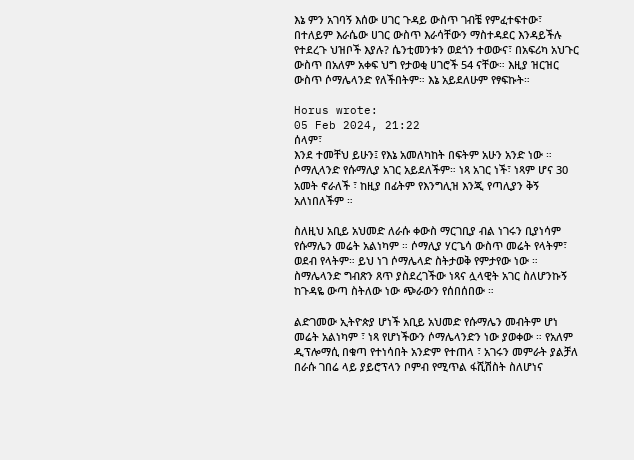እኔ ምን አገባኝ እሰው ሀገር ጉዳይ ውስጥ ገብቼ የምፈተፍተው፣ በተለይም እራሴው ሀገር ውስጥ እራሳቸውን ማስተዳደር እንዳይችሉ የተደረጉ ህዝቦች እያሉ? ሴንቲመንቱን ወደጎን ተወውና፣ በአፍሪካ አህጉር ውስጥ በአለም አቀፍ ህግ የታወቂ ሀገሮች 54 ናቸው። እዚያ ዝርዝር ውስጥ ሶማሌላንድ የለችበትም። እኔ አይደለሁም የፃፍኩት።

Horus wrote:
05 Feb 2024, 21:22
ሰላም፣
እንደ ተመቸህ ይሁን፤ የእኔ አመለካከት በፍትም አሁን አንድ ነው ። ሶማሊላንድ የሱማሊያ አገር አይደለችም። ነጻ አገር ነች፣ ነጻም ሆና 30 አመት ኖራለች ፣ ከዚያ በፊትም የእንግሊዝ እንጂ የጣሊያን ቅኝ አለነበለችም ።

ስለዚህ አቢይ አህመድ ለራሱ ቀውስ ማርገቢያ ብል ነገሩን ቢያነሳም የሱማሌን መሬት አልነካም ። ሶማሊያ ሃርጌሳ ውስጥ መሬት የላትም፣ ወደብ የላትም። ይህ ነገ ሶማሌላድ ስትታወቅ የምታየው ነው ። ስማሌላንድ ግብጽን ጸጥ ያስደረገችው ነጻና ሏላዊት አገር ስለሆንኩኝ ከጉዳዬ ውጣ ስትለው ነው ጭራውን የሰበሰበው ።

ልድገመው ኢትዮጵያ ሆነች አቢይ አህመድ የሱማሌን መብትም ሆነ መሬት አልነካም ፣ ነጻ የሆነችውን ሶማሌላንድን ነው ያወቀው ። የአለም ዲፕሎማሲ በቁጣ የተነሳበት አንድም የተጠላ ፣ አገሩን መምራት ያልቻለ በራሱ ገበሬ ላይ ያይሮፕላን ቦምብ የሚጥል ፋሺሽስት ስለሆነና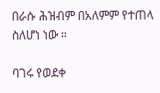በራሱ ሕዝብም በአለምም የተጠላ ስለሆነ ነው ።

ባገሩ የወደቀ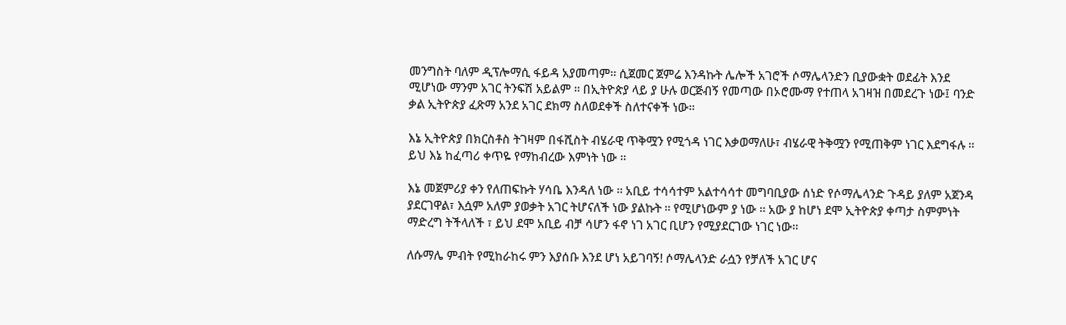መንግስት ባለም ዲፕሎማሲ ፋይዳ አያመጣም። ሲጀመር ጀምሬ እንዳኩት ሌሎች አገሮች ሶማሌላንድን ቢያውቋት ወደፊት እንደ ሚሆነው ማንም አገር ትንፍሽ አይልም ። በኢትዮጵያ ላይ ያ ሁሉ ወርጅብኝ የመጣው በኦሮሙማ የተጠላ አገዛዝ በመደረጉ ነው፤ ባንድ ቃል ኢትዮጵያ ፈጽማ አንደ አገር ደክማ ስለወደቀች ስለተናቀች ነው።

እኔ ኢትዮጵያ በክርስቶስ ትገዛም በፋሺስት ብሄራዊ ጥቅሟን የሚጎዳ ነገር እቃወማለሁ፣ ብሄራዊ ትቅሟን የሚጠቅም ነገር እደግፋሉ ። ይህ እኔ ከፈጣሪ ቀጥዬ የማከብረው እምነት ነው ።

እኔ መጀምሪያ ቀን የለጠፍኩት ሃሳቤ እንዳለ ነው ። አቢይ ተሳሳተም አልተሳሳተ መግባቢያው ሰነድ የሶማሌላንድ ጉዳይ ያለም አጀንዳ ያደርገዋል፣ እሷም አለም ያወቃት አገር ትሆናለች ነው ያልኩት ። የሚሆነውም ያ ነው ። አው ያ ከሆነ ደሞ ኢትዮጵያ ቀጣታ ስምምነት ማድረግ ትችላለች ፣ ይህ ደሞ አቢይ ብቻ ሳሆን ፋኖ ነገ አገር ቢሆን የሚያደርገው ነገር ነው።

ለሱማሌ ምብት የሚከራከሩ ምን እያሰቡ እንደ ሆነ አይገባኝ! ሶማሌላንድ ራሷን የቻለች አገር ሆና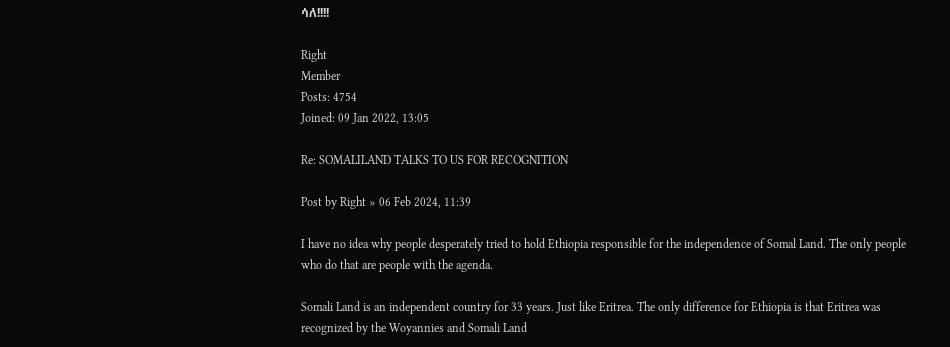ሳለ!!!!

Right
Member
Posts: 4754
Joined: 09 Jan 2022, 13:05

Re: SOMALILAND TALKS TO US FOR RECOGNITION

Post by Right » 06 Feb 2024, 11:39

I have no idea why people desperately tried to hold Ethiopia responsible for the independence of Somal Land. The only people who do that are people with the agenda.

Somali Land is an independent country for 33 years. Just like Eritrea. The only difference for Ethiopia is that Eritrea was recognized by the Woyannies and Somali Land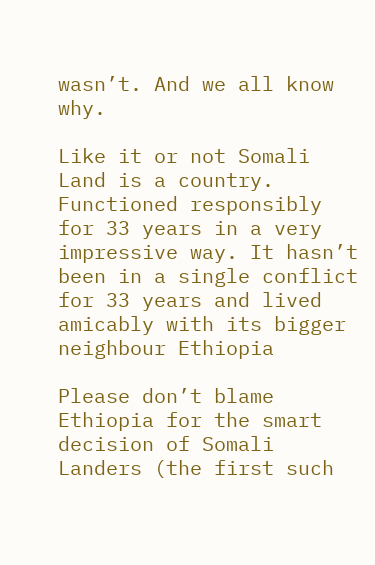wasn’t. And we all know why.

Like it or not Somali Land is a country. Functioned responsibly for 33 years in a very impressive way. It hasn’t been in a single conflict for 33 years and lived amicably with its bigger neighbour Ethiopia

Please don’t blame Ethiopia for the smart decision of Somali Landers (the first such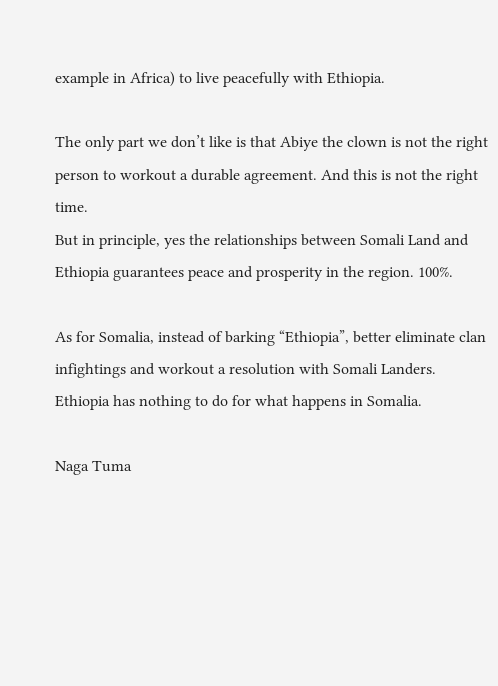example in Africa) to live peacefully with Ethiopia.

The only part we don’t like is that Abiye the clown is not the right person to workout a durable agreement. And this is not the right time.
But in principle, yes the relationships between Somali Land and Ethiopia guarantees peace and prosperity in the region. 100%.

As for Somalia, instead of barking “Ethiopia”, better eliminate clan infightings and workout a resolution with Somali Landers. Ethiopia has nothing to do for what happens in Somalia.

Naga Tuma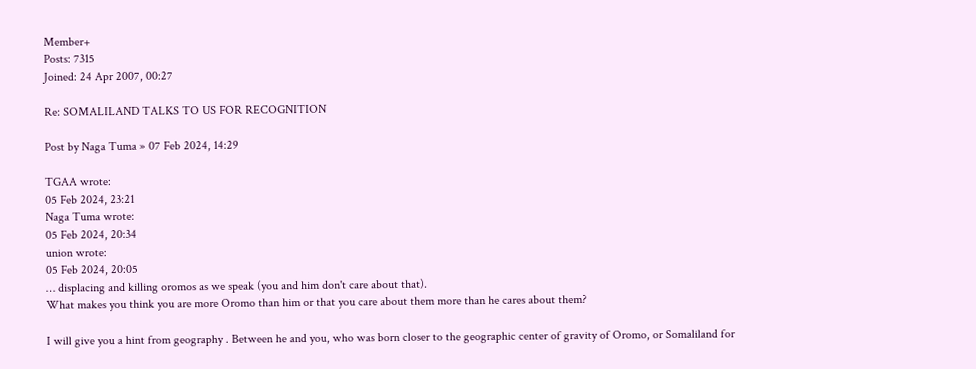Member+
Posts: 7315
Joined: 24 Apr 2007, 00:27

Re: SOMALILAND TALKS TO US FOR RECOGNITION

Post by Naga Tuma » 07 Feb 2024, 14:29

TGAA wrote:
05 Feb 2024, 23:21
Naga Tuma wrote:
05 Feb 2024, 20:34
union wrote:
05 Feb 2024, 20:05
… displacing and killing oromos as we speak (you and him don't care about that).
What makes you think you are more Oromo than him or that you care about them more than he cares about them?

I will give you a hint from geography . Between he and you, who was born closer to the geographic center of gravity of Oromo, or Somaliland for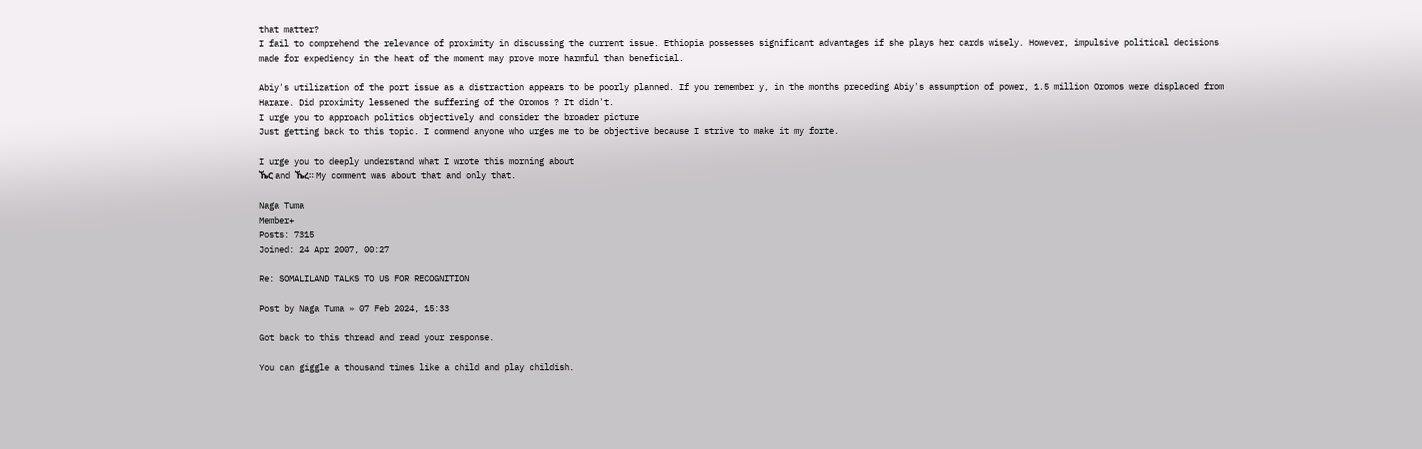that matter?
I fail to comprehend the relevance of proximity in discussing the current issue. Ethiopia possesses significant advantages if she plays her cards wisely. However, impulsive political decisions made for expediency in the heat of the moment may prove more harmful than beneficial.

Abiy's utilization of the port issue as a distraction appears to be poorly planned. If you remember y, in the months preceding Abiy's assumption of power, 1.5 million Oromos were displaced from Harare. Did proximity lessened the suffering of the Oromos ? It didn't.
I urge you to approach politics objectively and consider the broader picture
Just getting back to this topic. I commend anyone who urges me to be objective because I strive to make it my forte.

I urge you to deeply understand what I wrote this morning about
ኼር and ኼረ። My comment was about that and only that.

Naga Tuma
Member+
Posts: 7315
Joined: 24 Apr 2007, 00:27

Re: SOMALILAND TALKS TO US FOR RECOGNITION

Post by Naga Tuma » 07 Feb 2024, 15:33

Got back to this thread and read your response.

You can giggle a thousand times like a child and play childish.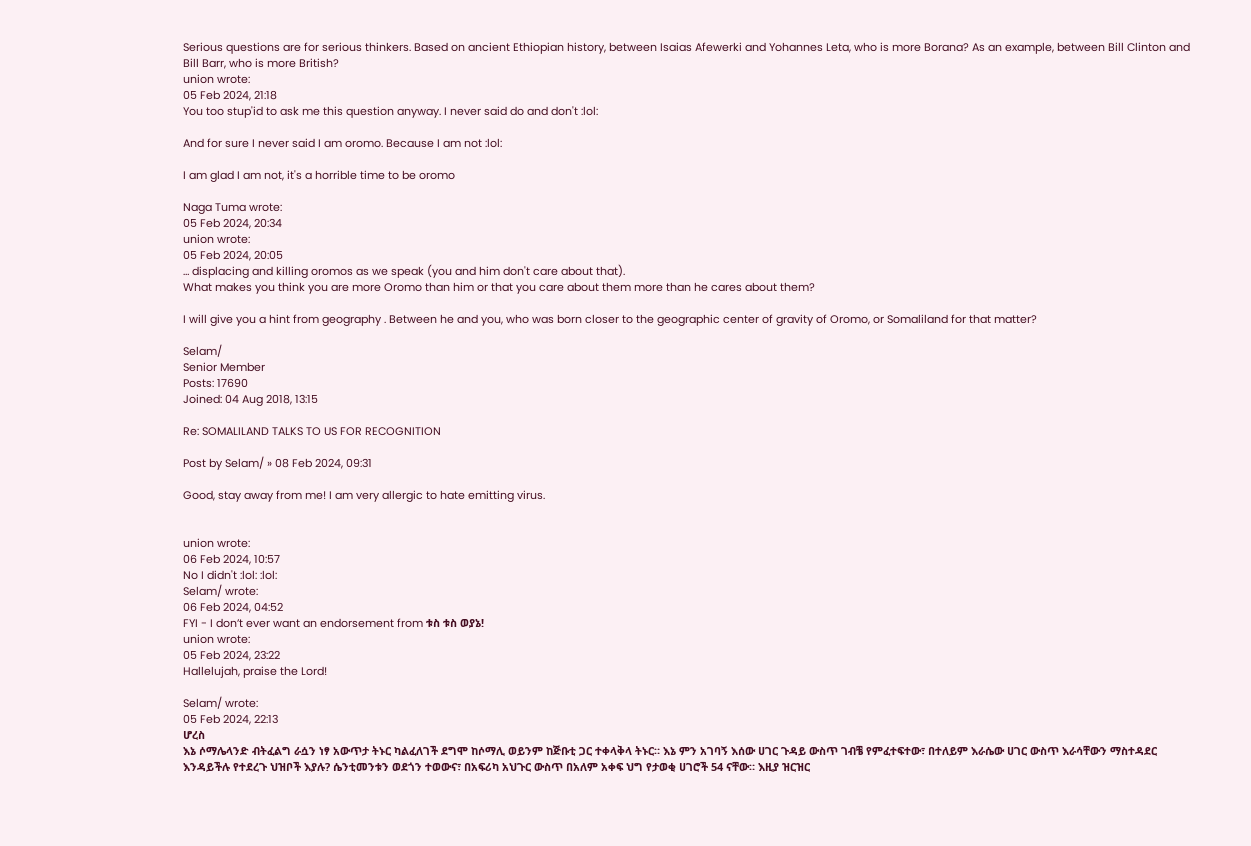Serious questions are for serious thinkers. Based on ancient Ethiopian history, between Isaias Afewerki and Yohannes Leta, who is more Borana? As an example, between Bill Clinton and Bill Barr, who is more British?
union wrote:
05 Feb 2024, 21:18
You too stup'id to ask me this question anyway. I never said do and don't :lol:

And for sure I never said I am oromo. Because I am not :lol:

I am glad I am not, it's a horrible time to be oromo

Naga Tuma wrote:
05 Feb 2024, 20:34
union wrote:
05 Feb 2024, 20:05
… displacing and killing oromos as we speak (you and him don't care about that).
What makes you think you are more Oromo than him or that you care about them more than he cares about them?

I will give you a hint from geography . Between he and you, who was born closer to the geographic center of gravity of Oromo, or Somaliland for that matter?

Selam/
Senior Member
Posts: 17690
Joined: 04 Aug 2018, 13:15

Re: SOMALILAND TALKS TO US FOR RECOGNITION

Post by Selam/ » 08 Feb 2024, 09:31

Good, stay away from me! I am very allergic to hate emitting virus.


union wrote:
06 Feb 2024, 10:57
No I didn't :lol: :lol:
Selam/ wrote:
06 Feb 2024, 04:52
FYI - I don’t ever want an endorsement from ቱስ ቱስ ወያኔ!
union wrote:
05 Feb 2024, 23:22
Hallelujah, praise the Lord!

Selam/ wrote:
05 Feb 2024, 22:13
ሆረስ
እኔ ሶማሌላንድ ብትፈልግ ራሷን ነፃ አውጥታ ትኑር ካልፈለገች ደግሞ ከሶማሊ ወይንም ከጅቡቲ ጋር ተቀላቅላ ትኑር። እኔ ምን አገባኝ እሰው ሀገር ጉዳይ ውስጥ ገብቼ የምፈተፍተው፣ በተለይም እራሴው ሀገር ውስጥ እራሳቸውን ማስተዳደር እንዳይችሉ የተደረጉ ህዝቦች እያሉ? ሴንቲመንቱን ወደጎን ተወውና፣ በአፍሪካ አህጉር ውስጥ በአለም አቀፍ ህግ የታወቂ ሀገሮች 54 ናቸው። እዚያ ዝርዝር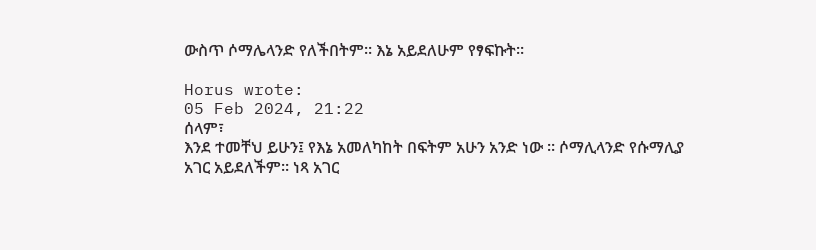ውስጥ ሶማሌላንድ የለችበትም። እኔ አይደለሁም የፃፍኩት።

Horus wrote:
05 Feb 2024, 21:22
ሰላም፣
እንደ ተመቸህ ይሁን፤ የእኔ አመለካከት በፍትም አሁን አንድ ነው ። ሶማሊላንድ የሱማሊያ አገር አይደለችም። ነጻ አገር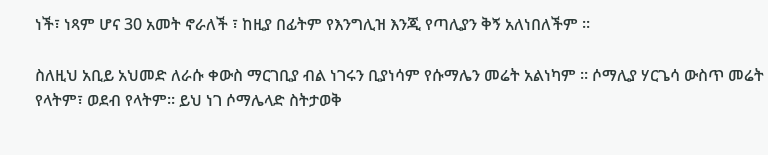ነች፣ ነጻም ሆና 30 አመት ኖራለች ፣ ከዚያ በፊትም የእንግሊዝ እንጂ የጣሊያን ቅኝ አለነበለችም ።

ስለዚህ አቢይ አህመድ ለራሱ ቀውስ ማርገቢያ ብል ነገሩን ቢያነሳም የሱማሌን መሬት አልነካም ። ሶማሊያ ሃርጌሳ ውስጥ መሬት የላትም፣ ወደብ የላትም። ይህ ነገ ሶማሌላድ ስትታወቅ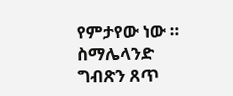የምታየው ነው ። ስማሌላንድ ግብጽን ጸጥ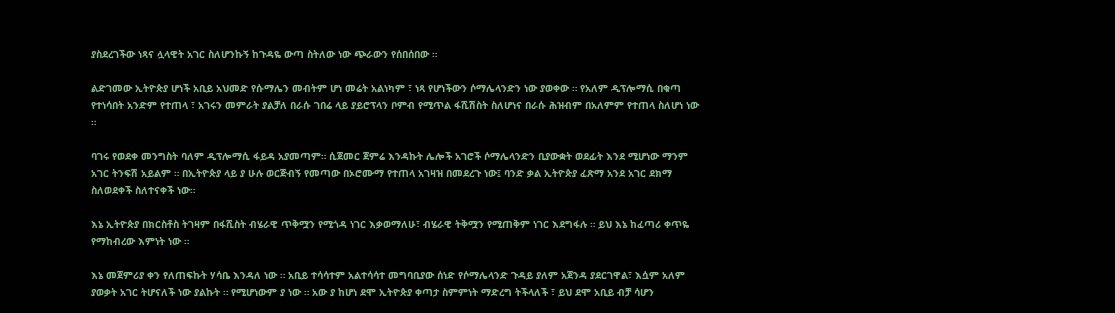ያስደረገችው ነጻና ሏላዊት አገር ስለሆንኩኝ ከጉዳዬ ውጣ ስትለው ነው ጭራውን የሰበሰበው ።

ልድገመው ኢትዮጵያ ሆነች አቢይ አህመድ የሱማሌን መብትም ሆነ መሬት አልነካም ፣ ነጻ የሆነችውን ሶማሌላንድን ነው ያወቀው ። የአለም ዲፕሎማሲ በቁጣ የተነሳበት አንድም የተጠላ ፣ አገሩን መምራት ያልቻለ በራሱ ገበሬ ላይ ያይሮፕላን ቦምብ የሚጥል ፋሺሽስት ስለሆነና በራሱ ሕዝብም በአለምም የተጠላ ስለሆነ ነው ።

ባገሩ የወደቀ መንግስት ባለም ዲፕሎማሲ ፋይዳ አያመጣም። ሲጀመር ጀምሬ እንዳኩት ሌሎች አገሮች ሶማሌላንድን ቢያውቋት ወደፊት እንደ ሚሆነው ማንም አገር ትንፍሽ አይልም ። በኢትዮጵያ ላይ ያ ሁሉ ወርጅብኝ የመጣው በኦሮሙማ የተጠላ አገዛዝ በመደረጉ ነው፤ ባንድ ቃል ኢትዮጵያ ፈጽማ አንደ አገር ደክማ ስለወደቀች ስለተናቀች ነው።

እኔ ኢትዮጵያ በክርስቶስ ትገዛም በፋሺስት ብሄራዊ ጥቅሟን የሚጎዳ ነገር እቃወማለሁ፣ ብሄራዊ ትቅሟን የሚጠቅም ነገር እደግፋሉ ። ይህ እኔ ከፈጣሪ ቀጥዬ የማከብረው እምነት ነው ።

እኔ መጀምሪያ ቀን የለጠፍኩት ሃሳቤ እንዳለ ነው ። አቢይ ተሳሳተም አልተሳሳተ መግባቢያው ሰነድ የሶማሌላንድ ጉዳይ ያለም አጀንዳ ያደርገዋል፣ እሷም አለም ያወቃት አገር ትሆናለች ነው ያልኩት ። የሚሆነውም ያ ነው ። አው ያ ከሆነ ደሞ ኢትዮጵያ ቀጣታ ስምምነት ማድረግ ትችላለች ፣ ይህ ደሞ አቢይ ብቻ ሳሆን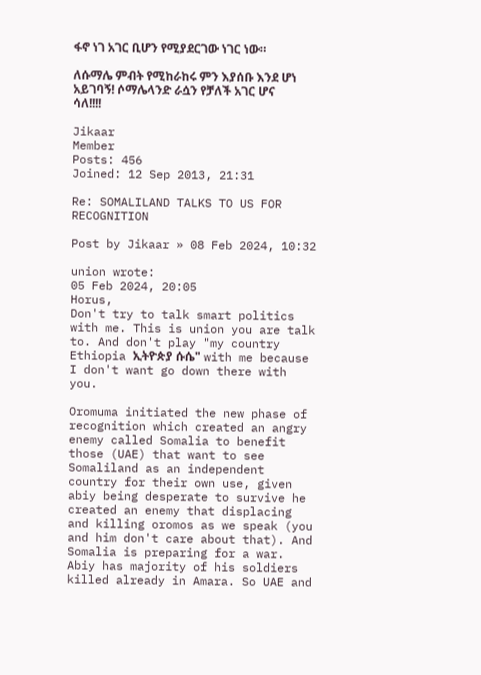ፋኖ ነገ አገር ቢሆን የሚያደርገው ነገር ነው።

ለሱማሌ ምብት የሚከራከሩ ምን እያሰቡ እንደ ሆነ አይገባኝ! ሶማሌላንድ ራሷን የቻለች አገር ሆና ሳለ!!!!

Jikaar
Member
Posts: 456
Joined: 12 Sep 2013, 21:31

Re: SOMALILAND TALKS TO US FOR RECOGNITION

Post by Jikaar » 08 Feb 2024, 10:32

union wrote:
05 Feb 2024, 20:05
Horus,
Don't try to talk smart politics with me. This is union you are talk to. And don't play "my country Ethiopia ኢትዮጵያ ሱሴ" with me because I don't want go down there with you.

Oromuma initiated the new phase of recognition which created an angry enemy called Somalia to benefit those (UAE) that want to see Somaliland as an independent country for their own use, given abiy being desperate to survive he created an enemy that displacing and killing oromos as we speak (you and him don't care about that). And Somalia is preparing for a war. Abiy has majority of his soldiers killed already in Amara. So UAE and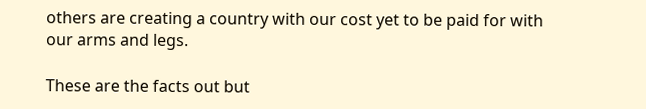others are creating a country with our cost yet to be paid for with our arms and legs.

These are the facts out but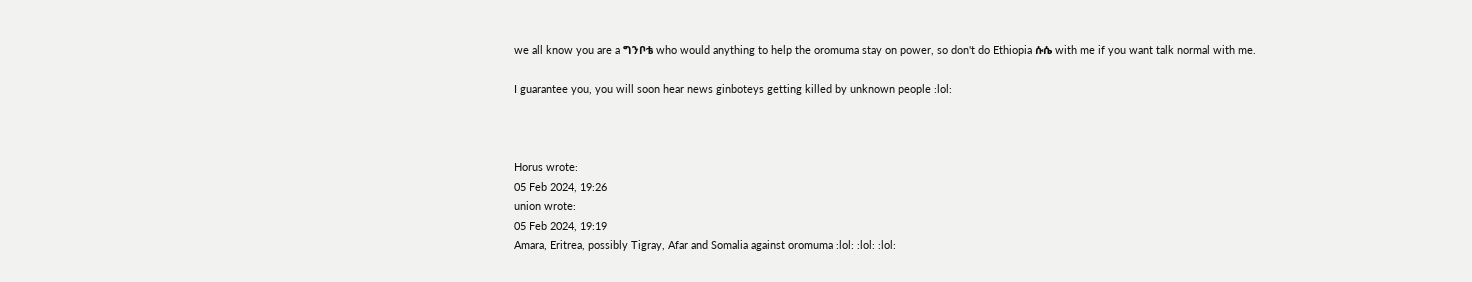we all know you are a ግንቦቴ who would anything to help the oromuma stay on power, so don't do Ethiopia ሱሴ with me if you want talk normal with me.

I guarantee you, you will soon hear news ginboteys getting killed by unknown people :lol:



Horus wrote:
05 Feb 2024, 19:26
union wrote:
05 Feb 2024, 19:19
Amara, Eritrea, possibly Tigray, Afar and Somalia against oromuma :lol: :lol: :lol: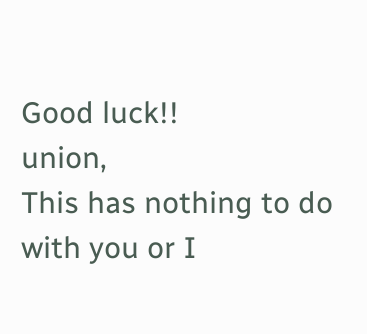Good luck!!
union,
This has nothing to do with you or I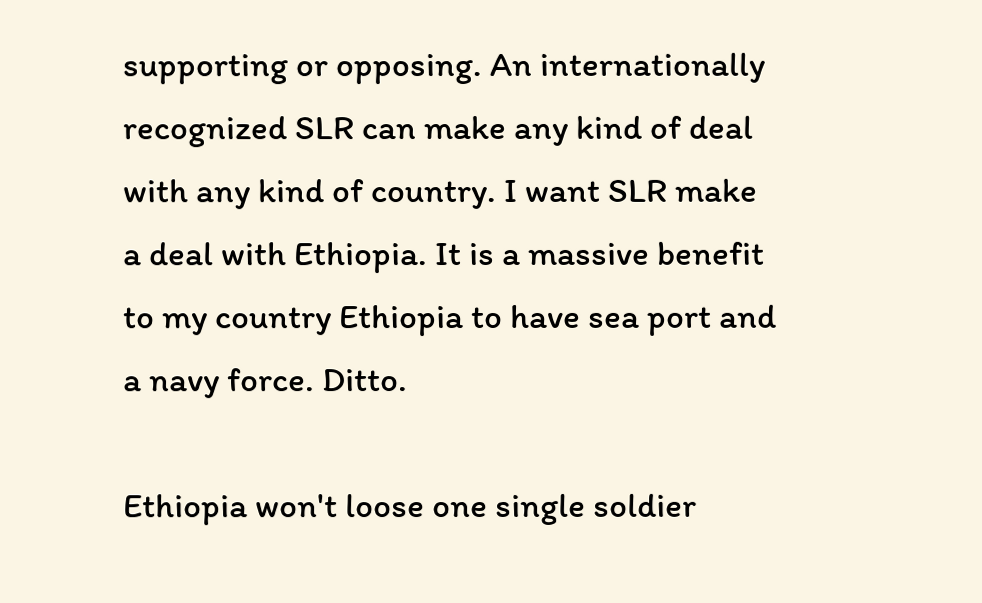supporting or opposing. An internationally recognized SLR can make any kind of deal with any kind of country. I want SLR make a deal with Ethiopia. It is a massive benefit to my country Ethiopia to have sea port and a navy force. Ditto.

Ethiopia won't loose one single soldier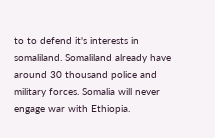to to defend it's interests in somaliland. Somaliland already have around 30 thousand police and military forces. Somalia will never engage war with Ethiopia.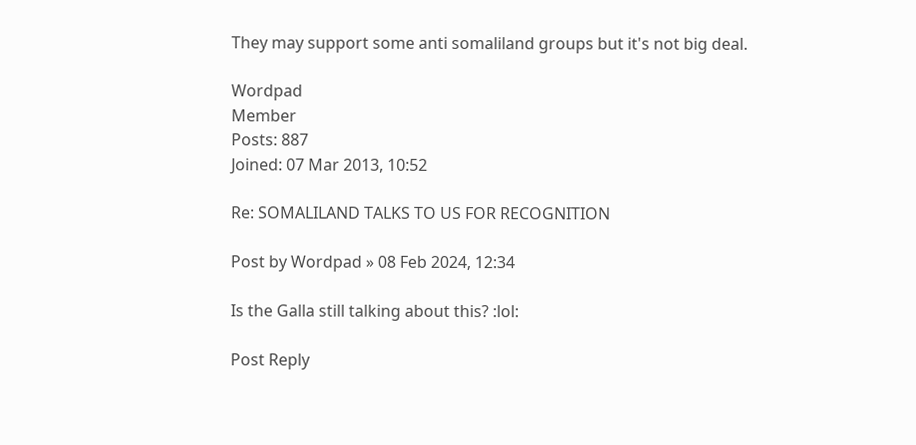They may support some anti somaliland groups but it's not big deal.

Wordpad
Member
Posts: 887
Joined: 07 Mar 2013, 10:52

Re: SOMALILAND TALKS TO US FOR RECOGNITION

Post by Wordpad » 08 Feb 2024, 12:34

Is the Galla still talking about this? :lol:

Post Reply